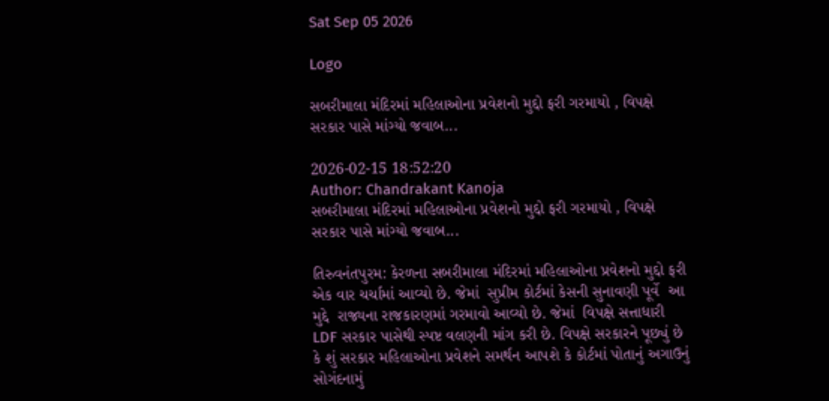Sat Sep 05 2026

Logo

સબરીમાલા મંદિરમાં મહિલાઓના પ્રવેશનો મુદ્દો ફરી ગરમાયો , વિપક્ષે સરકાર પાસે માંગ્યો જવાબ...

2026-02-15 18:52:20
Author: Chandrakant Kanoja
સબરીમાલા મંદિરમાં મહિલાઓના પ્રવેશનો મુદ્દો ફરી ગરમાયો , વિપક્ષે સરકાર પાસે માંગ્યો જવાબ...

તિરુવનંતપુરમ: કેરળના સબરીમાલા મંદિરમાં મહિલાઓના પ્રવેશનો મુદ્દો ફરી એક વાર ચર્ચામાં આવ્યો છે. જેમાં  સુપ્રીમ કોર્ટમાં કેસની સુનાવણી પૂર્વે  આ મુદ્દે  રાજ્યના રાજકારણમાં ગરમાવો આવ્યો છે. જેમાં  વિપક્ષે સત્તાધારી LDF સરકાર પાસેથી સ્પષ્ટ વલણની માંગ કરી છે. વિપક્ષે સરકારને પૂછ્યું છે કે શું સરકાર મહિલાઓના પ્રવેશને સમર્થન આપશે કે કોર્ટમાં પોતાનું અગાઉનું સોગંદનામું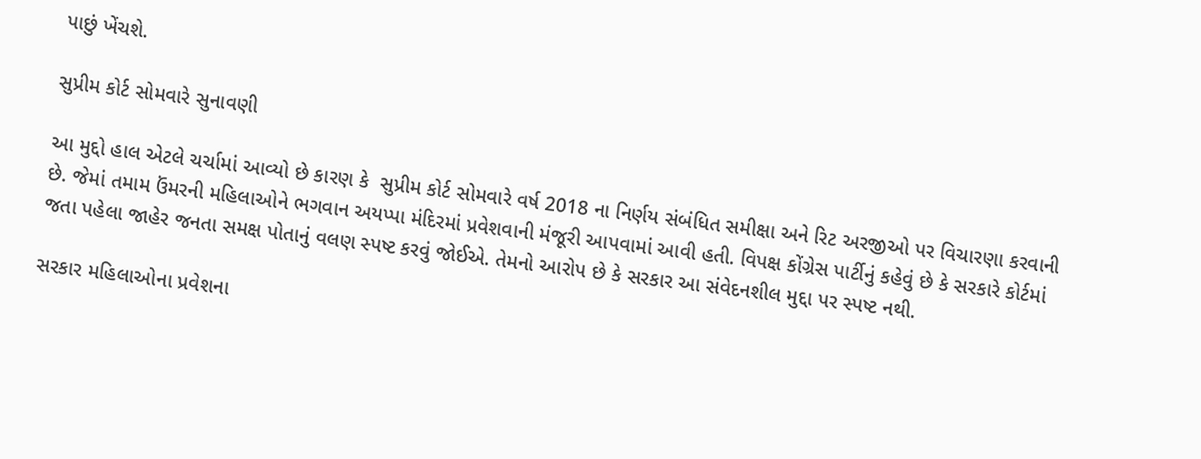પાછું ખેંચશે.

સુપ્રીમ કોર્ટ સોમવારે સુનાવણી

આ મુદ્દો હાલ એટલે ચર્ચામાં આવ્યો છે કારણ કે  સુપ્રીમ કોર્ટ સોમવારે વર્ષ 2018 ના નિર્ણય સંબંધિત સમીક્ષા અને રિટ અરજીઓ પર વિચારણા કરવાની છે. જેમાં તમામ ઉંમરની મહિલાઓને ભગવાન અયપ્પા મંદિરમાં પ્રવેશવાની મંજૂરી આપવામાં આવી હતી. વિપક્ષ કોંગ્રેસ પાર્ટીનું કહેવું છે કે સરકારે કોર્ટમાં જતા પહેલા જાહેર જનતા સમક્ષ પોતાનું વલણ સ્પષ્ટ કરવું જોઈએ. તેમનો આરોપ છે કે સરકાર આ સંવેદનશીલ મુદ્દા પર સ્પષ્ટ નથી.

સરકાર મહિલાઓના પ્રવેશના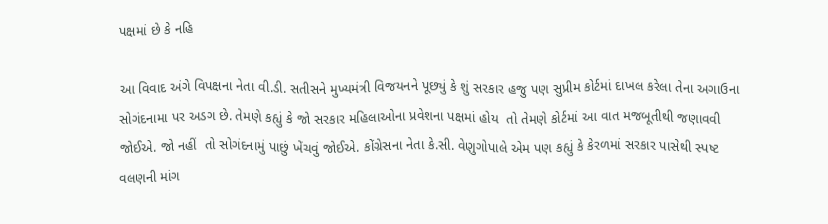પક્ષમાં છે કે નહિ

આ વિવાદ અંગે વિપક્ષના નેતા વી.ડી. સતીસને મુખ્યમંત્રી વિજયનને પૂછ્યું કે શું સરકાર હજુ પણ સુપ્રીમ કોર્ટમાં દાખલ કરેલા તેના અગાઉના સોગંદનામા પર અડગ છે. તેમણે કહ્યું કે જો સરકાર મહિલાઓના પ્રવેશના પક્ષમાં હોય  તો તેમણે કોર્ટમાં આ વાત મજબૂતીથી જણાવવી જોઈએ. જો નહીં  તો સોગંદનામું પાછું ખેંચવું જોઈએ. કોંગ્રેસના નેતા કે.સી. વેણુગોપાલે એમ પણ કહ્યું કે કેરળમાં સરકાર પાસેથી સ્પષ્ટ વલણની માંગ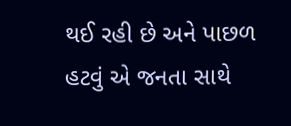થઈ રહી છે અને પાછળ હટવું એ જનતા સાથે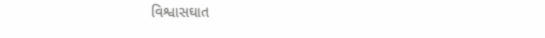વિશ્વાસઘાત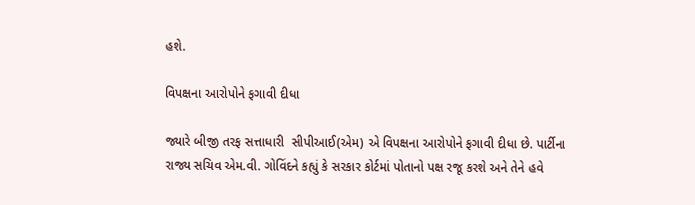હશે.

વિપક્ષના આરોપોને ફગાવી દીધા

જ્યારે બીજી તરફ સત્તાધારી  સીપીઆઈ(એમ) એ વિપક્ષના આરોપોને ફગાવી દીધા છે. પાર્ટીના રાજ્ય સચિવ એમ.વી. ગોવિંદને કહ્યું કે સરકાર કોર્ટમાં પોતાનો પક્ષ રજૂ કરશે અને તેને હવે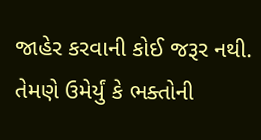જાહેર કરવાની કોઈ જરૂર નથી. તેમણે ઉમેર્યું કે ભક્તોની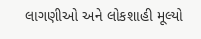લાગણીઓ અને લોકશાહી મૂલ્યો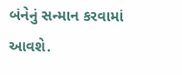બંનેનું સન્માન કરવામાં આવશે.